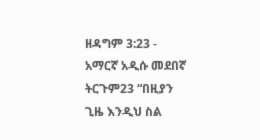ዘዳግም 3:23 - አማርኛ አዲሱ መደበኛ ትርጉም23 “በዚያን ጊዜ እንዲህ ስል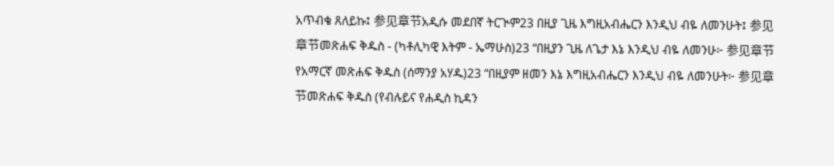አጥብቄ ጸለይኩ፤ 参见章节አዲሱ መደበኛ ትርጒም23 በዚያ ጊዜ እግዚአብሔርን እንዲህ ብዬ ለመንሁት፤ 参见章节መጽሐፍ ቅዱስ - (ካቶሊካዊ እትም - ኤማሁስ)23 “በዚያን ጊዜ ለጌታ እኔ እንዲህ ብዬ ለመንሁ፦ 参见章节የአማርኛ መጽሐፍ ቅዱስ (ሰማንያ አሃዱ)23 “በዚያም ዘመን እኔ እግዚአብሔርን እንዲህ ብዬ ለመንሁት፦ 参见章节መጽሐፍ ቅዱስ (የብሉይና የሐዲስ ኪዳን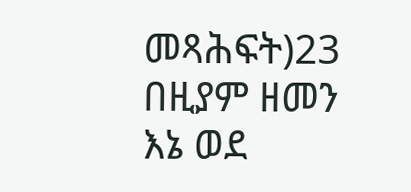መጻሕፍት)23 በዚያም ዘመን እኔ ወደ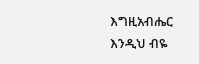እግዚአብሔር እንዲህ ብዬ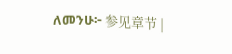ለመንሁ፦ 参见章节 |